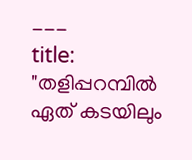---
title: "തളിപ്പറമ്പിൽ ഏത് കടയിലും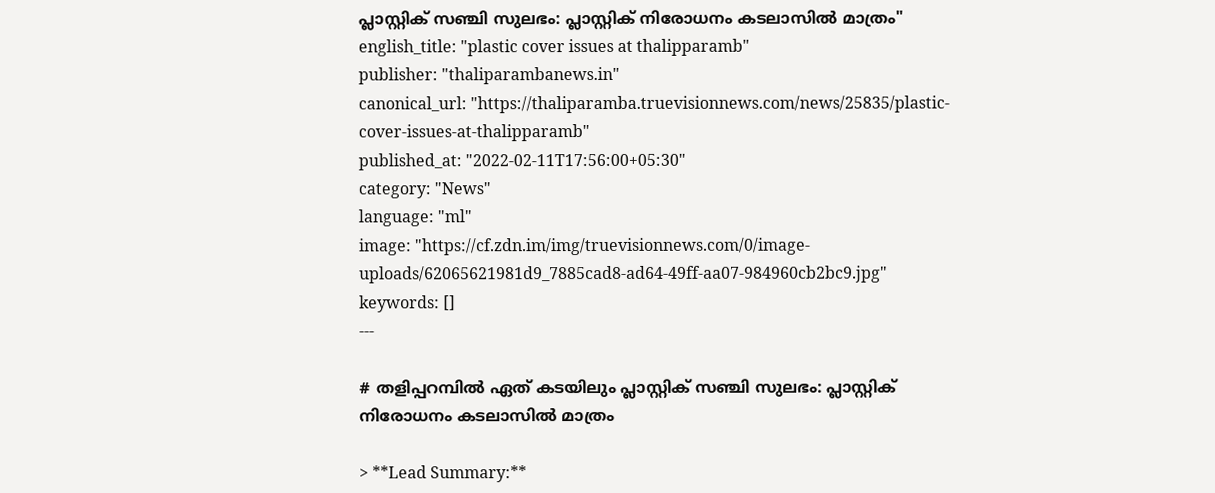പ്ലാസ്റ്റിക് സഞ്ചി സുലഭം: പ്ലാസ്റ്റിക് നിരോധനം കടലാസിൽ മാത്രം"
english_title: "plastic cover issues at thalipparamb"
publisher: "thaliparambanews.in"
canonical_url: "https://thaliparamba.truevisionnews.com/news/25835/plastic-cover-issues-at-thalipparamb"
published_at: "2022-02-11T17:56:00+05:30"
category: "News"
language: "ml"
image: "https://cf.zdn.im/img/truevisionnews.com/0/image-uploads/62065621981d9_7885cad8-ad64-49ff-aa07-984960cb2bc9.jpg"
keywords: []
---

# തളിപ്പറമ്പിൽ ഏത് കടയിലും പ്ലാസ്റ്റിക് സഞ്ചി സുലഭം: പ്ലാസ്റ്റിക് നിരോധനം കടലാസിൽ മാത്രം

> **Lead Summary:**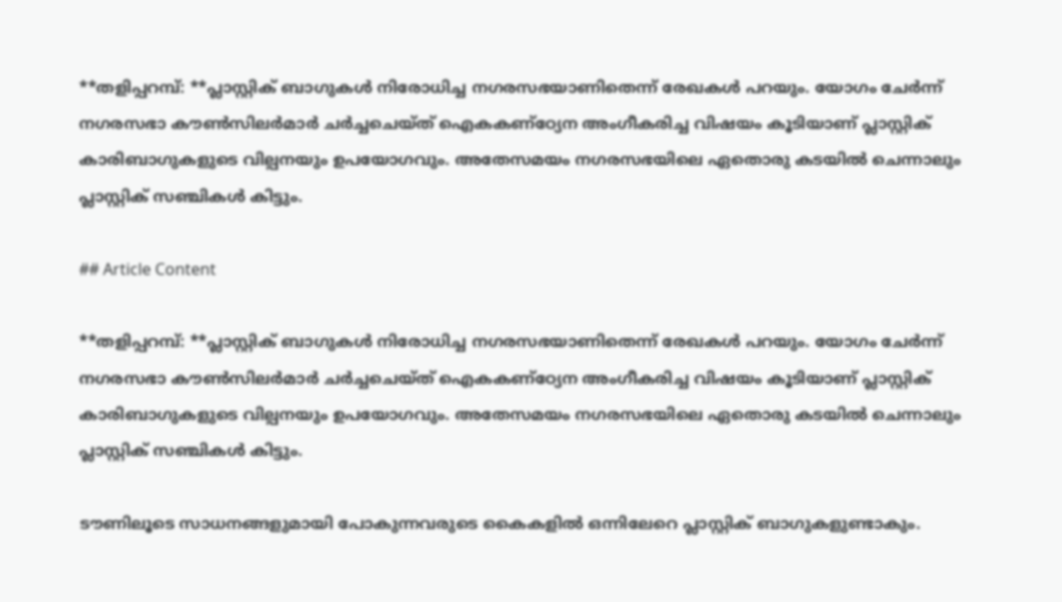**തളിപ്പറമ്പ്: **പ്ലാസ്റ്റിക്‌ ബാഗുകൾ നിരോധിച്ച നഗരസഭയാണിതെന്ന് രേഖകൾ പറയും. യോഗം ചേർന്ന് നഗരസഭാ കൗൺസിലർമാർ ചർച്ചചെയ്ത്‌ ഐകകണ്ഠ്യേന അംഗീകരിച്ച വിഷയം കൂടിയാണ് പ്ലാസ്റ്റിക്‌ കാരിബാഗുകളുടെ വില്പനയും ഉപയോഗവും. അതേസമയം നഗരസഭയിലെ ഏതൊരു കടയിൽ ചെന്നാലും പ്ലാസ്റ്റിക് സഞ്ചികൾ കിട്ടും.

## Article Content

**തളിപ്പറമ്പ്: **പ്ലാസ്റ്റിക്‌ ബാഗുകൾ നിരോധിച്ച നഗരസഭയാണിതെന്ന് രേഖകൾ പറയും. യോഗം ചേർന്ന് നഗരസഭാ കൗൺസിലർമാർ ചർച്ചചെയ്ത്‌ ഐകകണ്ഠ്യേന അംഗീകരിച്ച വിഷയം കൂടിയാണ് പ്ലാസ്റ്റിക്‌ കാരിബാഗുകളുടെ വില്പനയും ഉപയോഗവും. അതേസമയം നഗരസഭയിലെ ഏതൊരു കടയിൽ ചെന്നാലും പ്ലാസ്റ്റിക് സഞ്ചികൾ കിട്ടും.

ടൗണിലൂടെ സാധനങ്ങളുമായി പോകുന്നവരുടെ കൈകളിൽ ഒന്നിലേറെ പ്ലാസ്റ്റിക്‌ ബാഗുകളുണ്ടാകും.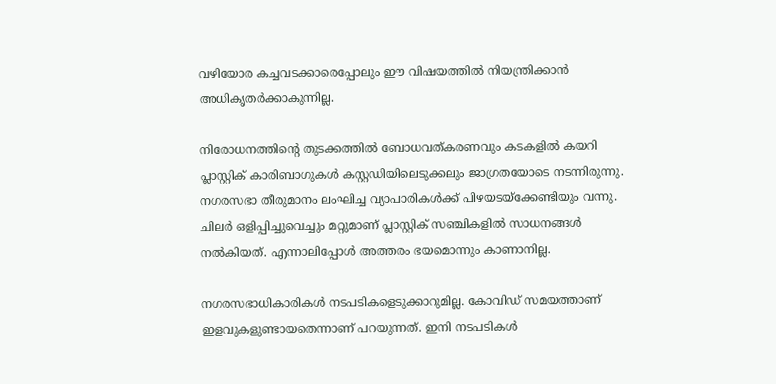വഴിയോര കച്ചവടക്കാരെപ്പോലും ഈ വിഷയത്തിൽ നിയന്ത്രിക്കാൻ അധികൃതർക്കാകുന്നില്ല.

നിരോധനത്തിന്റെ തുടക്കത്തിൽ ബോധവത്കരണവും കടകളിൽ കയറി പ്ലാസ്റ്റിക്‌ കാരിബാഗുകൾ കസ്റ്റഡിയിലെടുക്കലും ജാഗ്രതയോടെ നടന്നിരുന്നു. നഗരസഭാ തീരുമാനം ലംഘിച്ച വ്യാപാരികൾക്ക് പിഴയടയ്ക്കേണ്ടിയും വന്നു. ചിലർ ഒളിപ്പിച്ചുവെച്ചും മറ്റുമാണ് പ്ലാസ്റ്റിക്‌ സഞ്ചികളിൽ സാധനങ്ങൾ നൽകിയത്. എന്നാലിപ്പോൾ അത്തരം ഭയമൊന്നും കാണാനില്ല.

നഗരസഭാധികാരികൾ നടപടികളെടുക്കാറുമില്ല. കോവിഡ് സമയത്താണ് ഇളവുകളുണ്ടായതെന്നാണ് പറയുന്നത്. ഇനി നടപടികൾ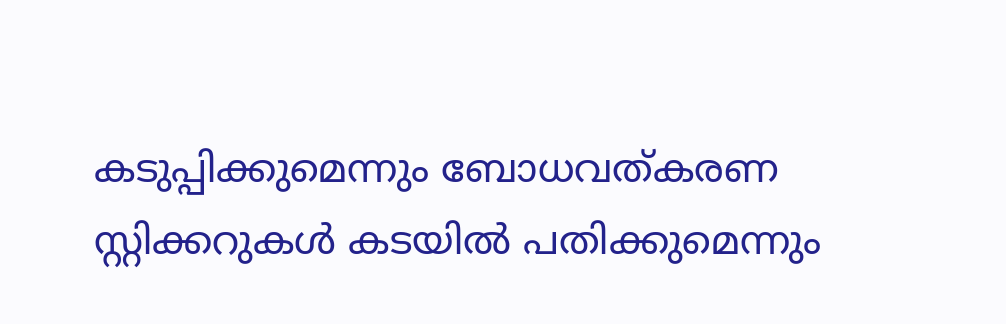കടുപ്പിക്കുമെന്നും ബോധവത്കരണ സ്റ്റിക്കറുകൾ കടയിൽ പതിക്കുമെന്നും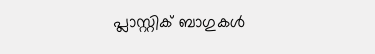പ്ലാസ്റ്റിക്‌ ബാഗുകൾ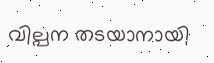വില്പന തടയാനായി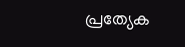പ്രത്യേക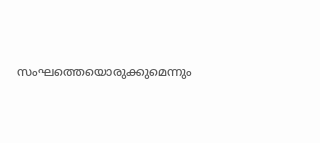സംഘത്തെയൊരുക്കുമെന്നും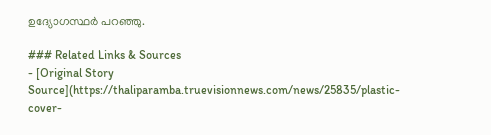ഉദ്യോഗസ്ഥർ പറഞ്ഞു.

### Related Links & Sources
- [Original Story Source](https://thaliparamba.truevisionnews.com/news/25835/plastic-cover-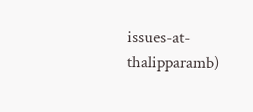issues-at-thalipparamb)